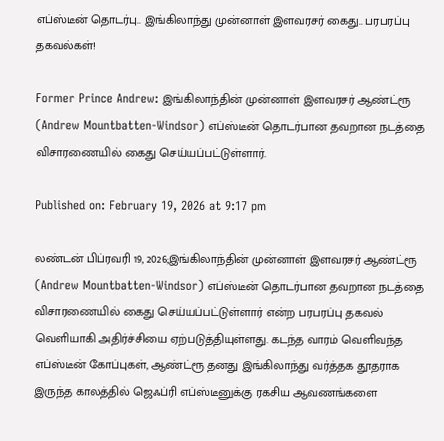எப்ஸ்டீன் தொடர்பு.. இங்கிலாந்து முன்னாள் இளவரசர் கைது.. பரபரப்பு தகவல்கள்!

Former Prince Andrew: இங்கிலாந்தின் முன்னாள் இளவரசர் ஆண்ட்ரூ (Andrew Mountbatten-Windsor) எப்ஸ்டீன் தொடர்பான தவறான நடத்தை விசாரணையில் கைது செய்யப்பட்டுள்ளார்.

Published on: February 19, 2026 at 9:17 pm

லண்டன் பிப்ரவரி 19, 2026;இங்கிலாந்தின் முன்னாள் இளவரசர் ஆண்ட்ரூ (Andrew Mountbatten-Windsor) எப்ஸ்டீன் தொடர்பான தவறான நடத்தை விசாரணையில் கைது செய்யப்பட்டுள்ளார் என்ற பரபரப்பு தகவல் வெளியாகி அதிர்ச்சியை ஏற்படுத்தியுள்ளது. கடந்த வாரம் வெளிவந்த எப்ஸ்டீன் கோப்புகள், ஆண்ட்ரூ தனது இங்கிலாந்து வர்த்தக தூதராக இருந்த காலத்தில் ஜெஃப்ரி எப்ஸ்டீனுக்கு ரகசிய ஆவணங்களை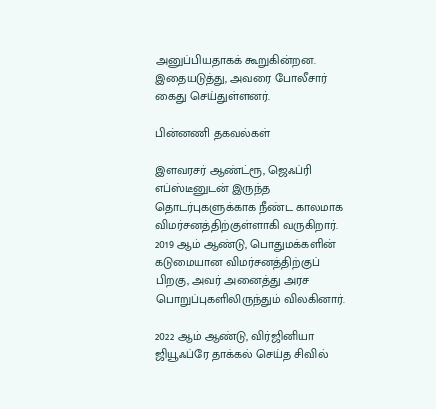அனுப்பியதாகக் கூறுகின்றன. இதையடுத்து, அவரை போலீசார் கைது செய்துள்ளனர்.

பின்னணி தகவல்கள்

இளவரசர் ஆண்ட்ரூ, ஜெஃப்ரி எப்ஸ்டீனுடன் இருந்த தொடர்புகளுக்காக நீண்ட காலமாக விமர்சனத்திற்குள்ளாகி வருகிறார். 2019 ஆம் ஆண்டு, பொதுமக்களின் கடுமையான விமர்சனத்திற்குப் பிறகு, அவர் அனைத்து அரச பொறுப்புகளிலிருந்தும் விலகினார்.

2022 ஆம் ஆண்டு, விர்ஜினியா ஜியூஃப்ரே தாக்கல் செய்த சிவில்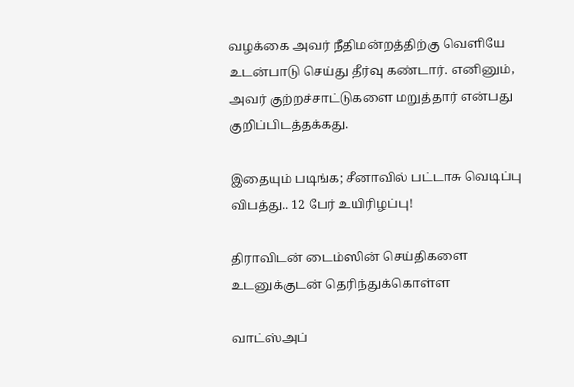வழக்கை அவர் நீதிமன்றத்திற்கு வெளியே உடன்பாடு செய்து தீர்வு கண்டார். எனினும், அவர் குற்றச்சாட்டுகளை மறுத்தார் என்பது குறிப்பிடத்தக்கது.

இதையும் படிங்க; சீனாவில் பட்டாசு வெடிப்பு விபத்து.. 12 பேர் உயிரிழப்பு!

திராவிடன் டைம்ஸின் செய்திகளை உடனுக்குடன் தெரிந்துக்கொள்ள

வாட்ஸ்அப்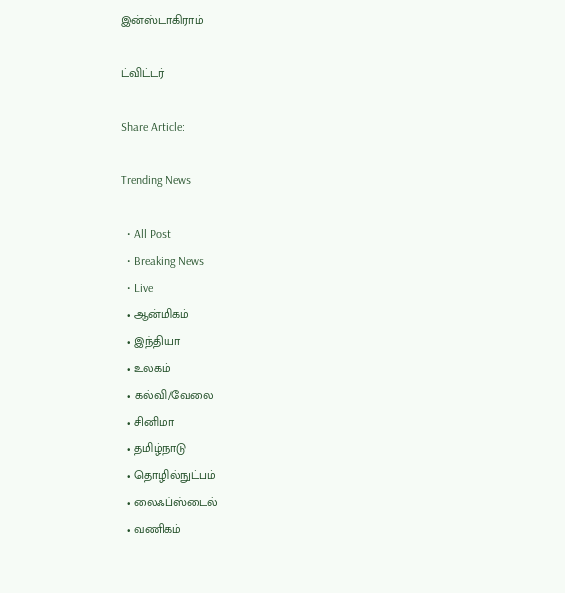இன்ஸ்டாகிராம்

ட்விட்டர்

Share Article:

Trending News

  • All Post
  • Breaking News
  • Live
  • ஆன்மிகம்
  • இந்தியா
  • உலகம்
  • கல்வி/வேலை
  • சினிமா
  • தமிழ்நாடு
  • தொழில்நுட்பம்
  • லைஃப்ஸ்டைல்
  • வணிகம்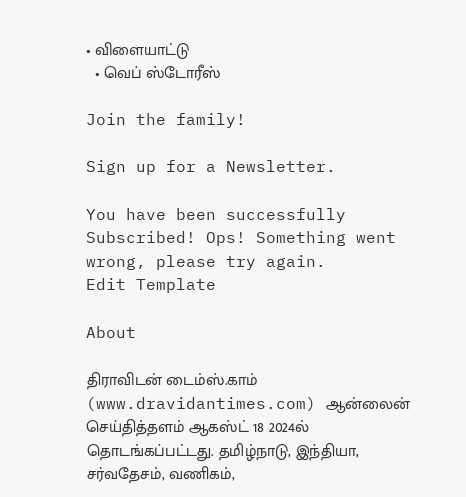• விளையாட்டு
  • வெப் ஸ்டோரீஸ்

Join the family!

Sign up for a Newsletter.

You have been successfully Subscribed! Ops! Something went wrong, please try again.
Edit Template

About

திராவிடன் டைம்ஸ்.காம் (www.dravidantimes.com) ஆன்லைன் செய்தித்தளம் ஆகஸ்ட் 18 2024ல் தொடங்கப்பட்டது. தமிழ்நாடு, இந்தியா, சர்வதேசம், வணிகம்,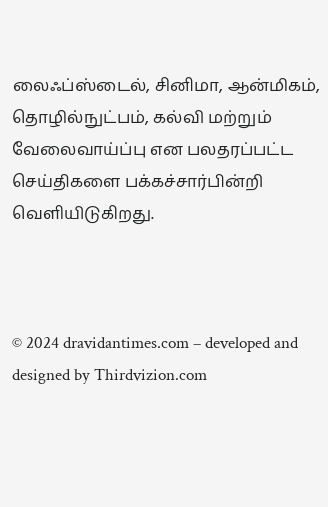லைஃப்ஸ்டைல், சினிமா, ஆன்மிகம், தொழில்நுட்பம், கல்வி மற்றும் வேலைவாய்ப்பு என பலதரப்பட்ட செய்திகளை பக்கச்சார்பின்றி வெளியிடுகிறது.



© 2024 dravidantimes.com – developed and designed by Thirdvizion.com